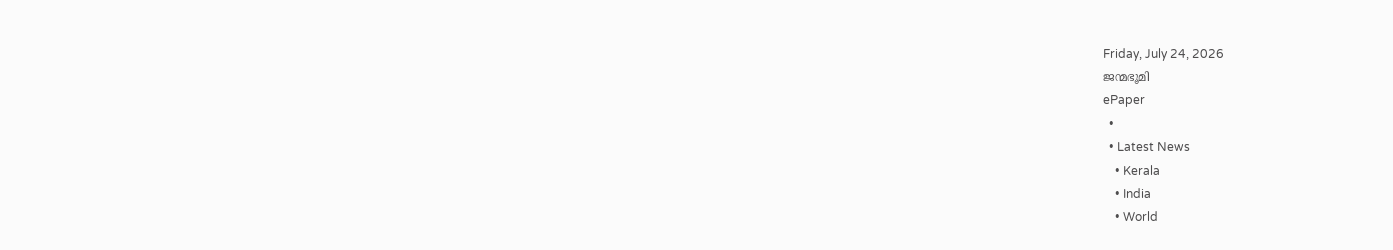Friday, July 24, 2026
ജന്മഭൂമി
ePaper
  •
  • Latest News
    • Kerala
    • India
    • World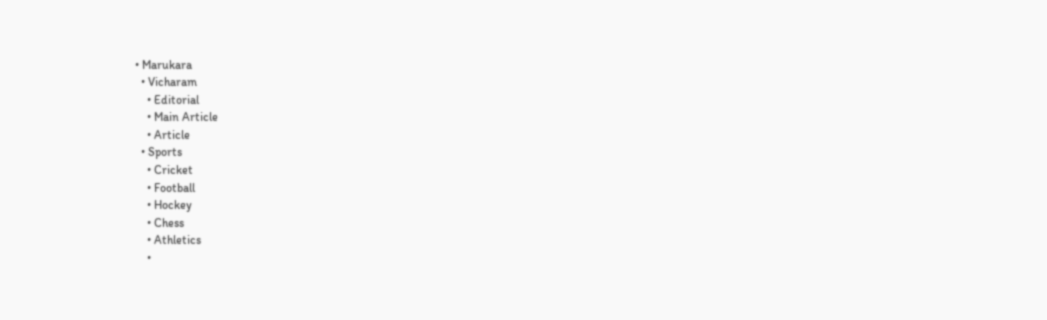• Marukara
  • Vicharam
    • Editorial
    • Main Article
    • Article
  • Sports
    • Cricket
    • Football
    • Hockey
    • Chess
    • Athletics
    •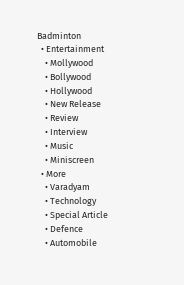Badminton
  • Entertainment
    • Mollywood
    • Bollywood
    • Hollywood
    • New Release
    • Review
    • Interview
    • Music
    • Miniscreen
  • More
    • Varadyam
    • Technology
    • Special Article
    • Defence
    • Automobile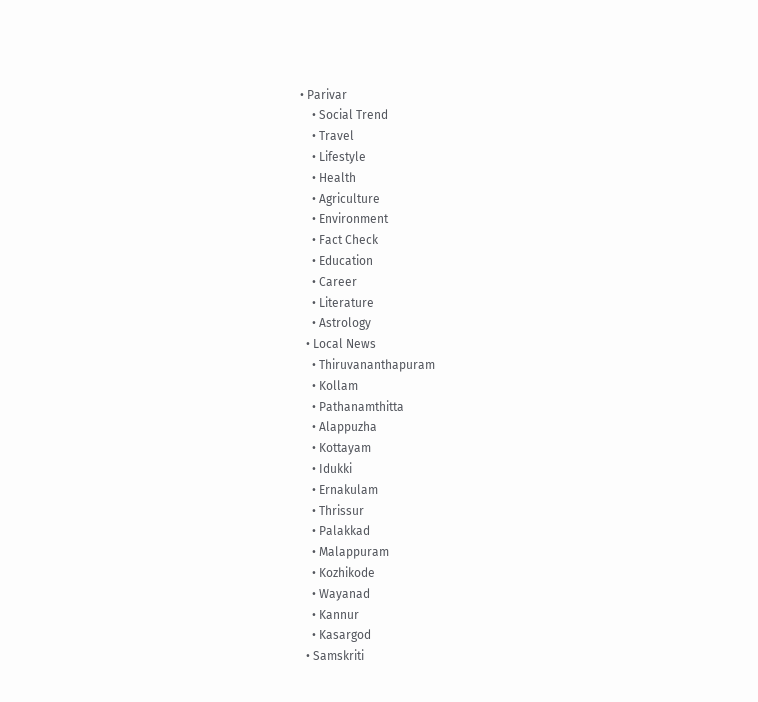• Parivar
    • Social Trend
    • Travel
    • Lifestyle
    • Health
    • Agriculture
    • Environment
    • Fact Check
    • Education
    • Career
    • Literature
    • Astrology
  • Local News
    • Thiruvananthapuram
    • Kollam
    • Pathanamthitta
    • Alappuzha
    • Kottayam
    • Idukki
    • Ernakulam
    • Thrissur
    • Palakkad
    • Malappuram
    • Kozhikode
    • Wayanad
    • Kannur
    • Kasargod
  • Samskriti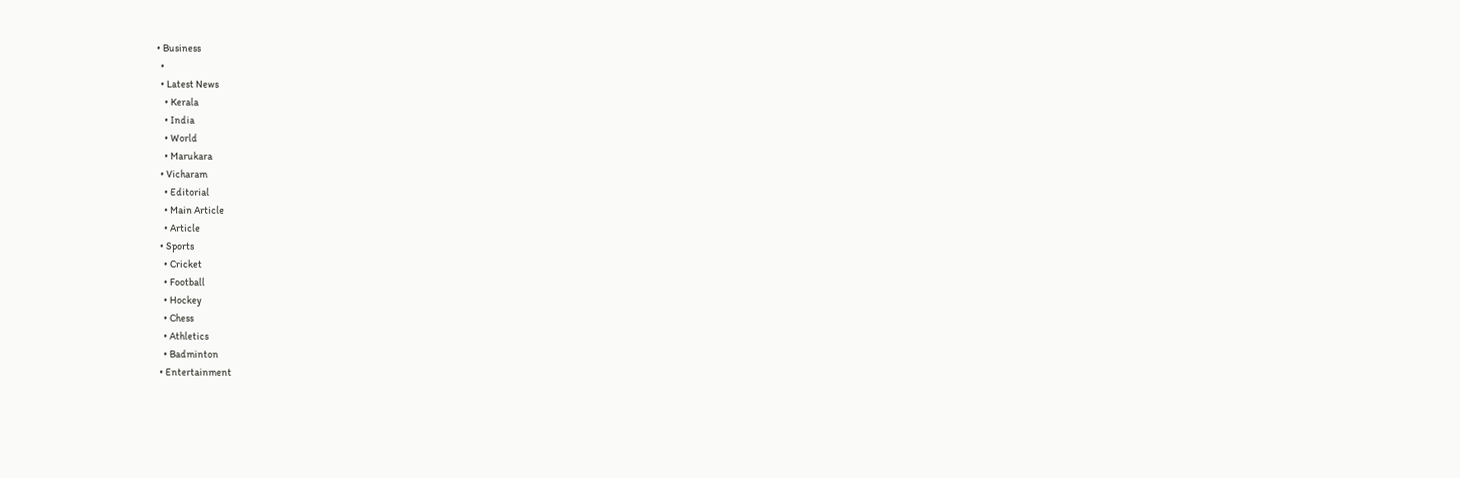• Business
  •
  • Latest News
    • Kerala
    • India
    • World
    • Marukara
  • Vicharam
    • Editorial
    • Main Article
    • Article
  • Sports
    • Cricket
    • Football
    • Hockey
    • Chess
    • Athletics
    • Badminton
  • Entertainment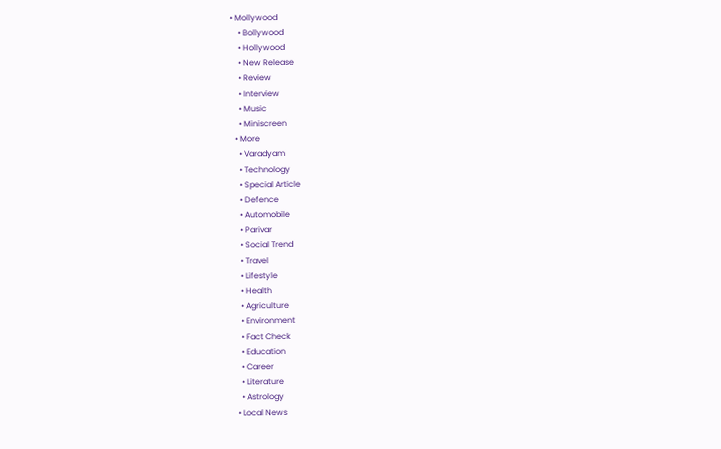• Mollywood
    • Bollywood
    • Hollywood
    • New Release
    • Review
    • Interview
    • Music
    • Miniscreen
  • More
    • Varadyam
    • Technology
    • Special Article
    • Defence
    • Automobile
    • Parivar
    • Social Trend
    • Travel
    • Lifestyle
    • Health
    • Agriculture
    • Environment
    • Fact Check
    • Education
    • Career
    • Literature
    • Astrology
  • Local News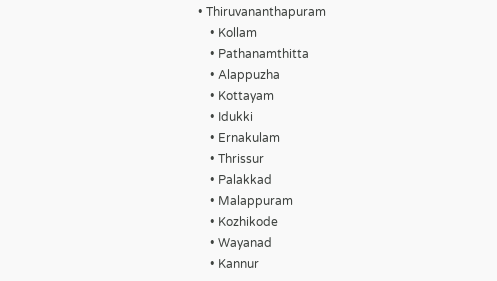• Thiruvananthapuram
    • Kollam
    • Pathanamthitta
    • Alappuzha
    • Kottayam
    • Idukki
    • Ernakulam
    • Thrissur
    • Palakkad
    • Malappuram
    • Kozhikode
    • Wayanad
    • Kannur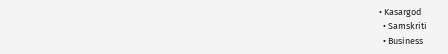• Kasargod
  • Samskriti
  • Business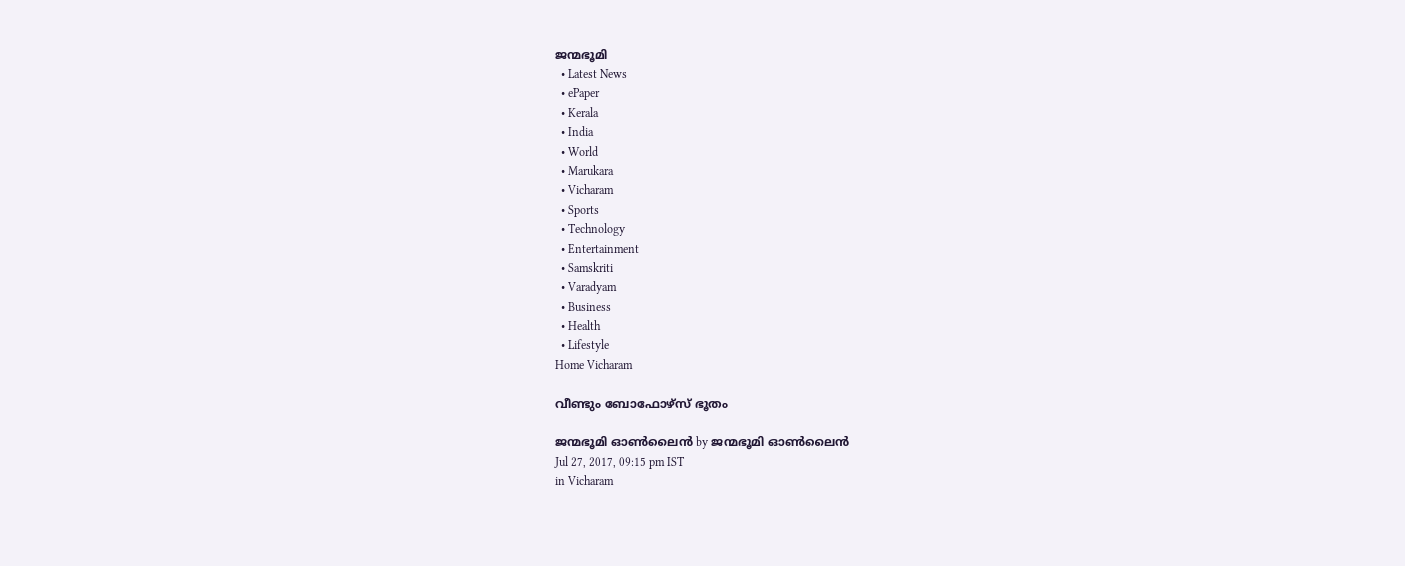ജന്മഭൂമി
  • Latest News
  • ePaper
  • Kerala
  • India
  • World
  • Marukara
  • Vicharam
  • Sports
  • Technology
  • Entertainment
  • Samskriti
  • Varadyam
  • Business
  • Health
  • Lifestyle
Home Vicharam

വീണ്ടും ബോഫോഴ്‌സ് ഭൂതം

ജന്മഭൂമി ഓണ്‍ലൈന്‍ by ജന്മഭൂമി ഓണ്‍ലൈന്‍
Jul 27, 2017, 09:15 pm IST
in Vicharam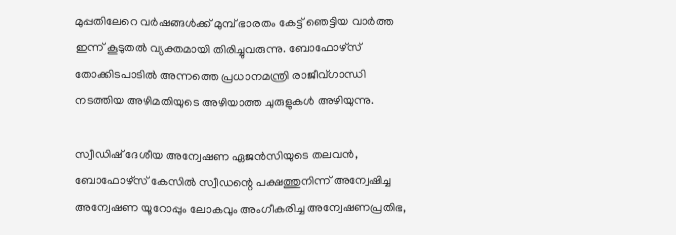മുപ്പതിലേറെ വര്‍ഷങ്ങള്‍ക്ക് മുമ്പ് ഭാരതം കേട്ട് ഞെട്ടിയ വാര്‍ത്ത ഇന്ന് കൂടുതല്‍ വ്യക്തമായി തിരിച്ചുവരുന്നു. ബോഫോഴ്‌സ് തോക്കിടപാടില്‍ അന്നത്തെ പ്രധാനമന്ത്രി രാജീവ്ഗാന്ധി നടത്തിയ അഴിമതിയുടെ അഴിയാത്ത ചുരുളുകള്‍ അഴിയുന്നു.

സ്വീഡിഷ് ദേശീയ അന്വേഷണ ഏജന്‍സിയുടെ തലവന്‍, ബോഫോഴ്‌സ് കേസില്‍ സ്വീഡന്റെ പക്ഷത്തുനിന്ന് അന്വേഷിച്ച അന്വേഷണ യൂറോപ്പും ലോകവും അംഗീകരിച്ച അന്വേഷണപ്രതിഭ,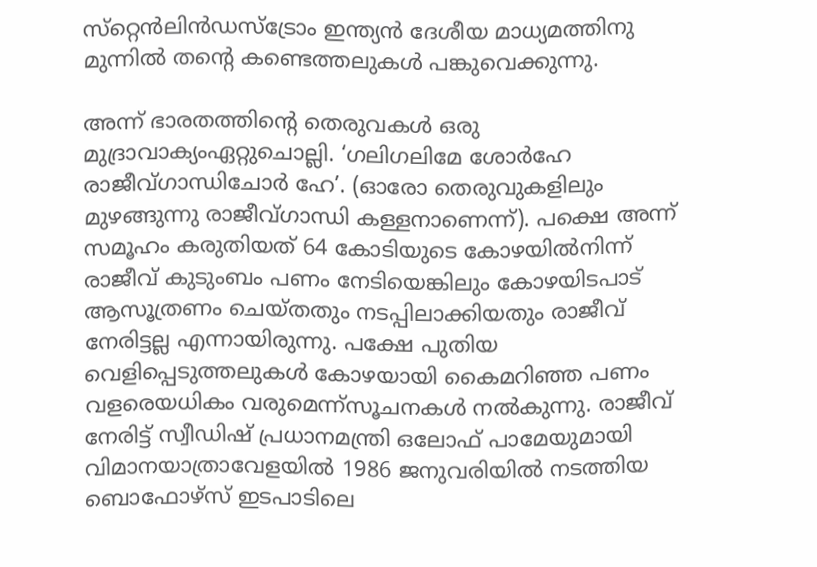സ്‌റ്റെന്‍ലിന്‍ഡസ്‌ട്രോം ഇന്ത്യന്‍ ദേശീയ മാധ്യമത്തിനു മുന്നില്‍ തന്റെ കണ്ടെത്തലുകള്‍ പങ്കുവെക്കുന്നു.

അന്ന് ഭാരതത്തിന്റെ തെരുവകള്‍ ഒരു മുദ്രാവാക്യംഏറ്റുചൊല്ലി. ‘ഗലിഗലിമേ ശോര്‍ഹേ രാജീവ്ഗാന്ധിചോര്‍ ഹേ’. (ഓരോ തെരുവുകളിലും മുഴങ്ങുന്നു രാജീവ്ഗാന്ധി കള്ളനാണെന്ന്). പക്ഷെ അന്ന് സമൂഹം കരുതിയത് 64 കോടിയുടെ കോഴയില്‍നിന്ന് രാജീവ് കുടുംബം പണം നേടിയെങ്കിലും കോഴയിടപാട് ആസൂത്രണം ചെയ്തതും നടപ്പിലാക്കിയതും രാജീവ് നേരിട്ടല്ല എന്നായിരുന്നു. പക്ഷേ പുതിയ വെളിപ്പെടുത്തലുകള്‍ കോഴയായി കൈമറിഞ്ഞ പണം വളരെയധികം വരുമെന്ന്‌സൂചനകള്‍ നല്‍കുന്നു. രാജീവ് നേരിട്ട് സ്വീഡിഷ് പ്രധാനമന്ത്രി ഒലോഫ് പാമേയുമായി വിമാനയാത്രാവേളയില്‍ 1986 ജനുവരിയില്‍ നടത്തിയ ബൊഫോഴ്‌സ് ഇടപാടിലെ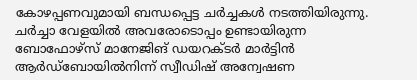കോഴപ്പണവുമായി ബന്ധപ്പെട്ട ചര്‍ച്ചകള്‍ നടത്തിയിരുന്നു. ചര്‍ച്ചാ വേളയില്‍ അവരോടൊപ്പം ഉണ്ടായിരുന്ന ബോഫോഴ്‌സ് മാനേജിങ് ഡയറക്ടര്‍ മാര്‍ട്ടിന്‍ ആര്‍ഡ്‌ബോയില്‍നിന്ന് സ്വീഡിഷ് അന്വേഷണ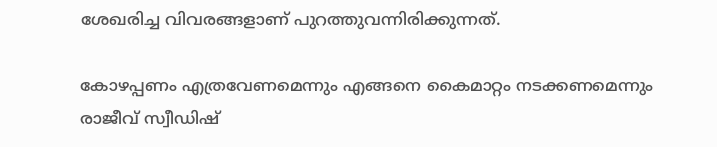ശേഖരിച്ച വിവരങ്ങളാണ് പുറത്തുവന്നിരിക്കുന്നത്.

കോഴപ്പണം എത്രവേണമെന്നും എങ്ങനെ കൈമാറ്റം നടക്കണമെന്നും രാജീവ് സ്വീഡിഷ്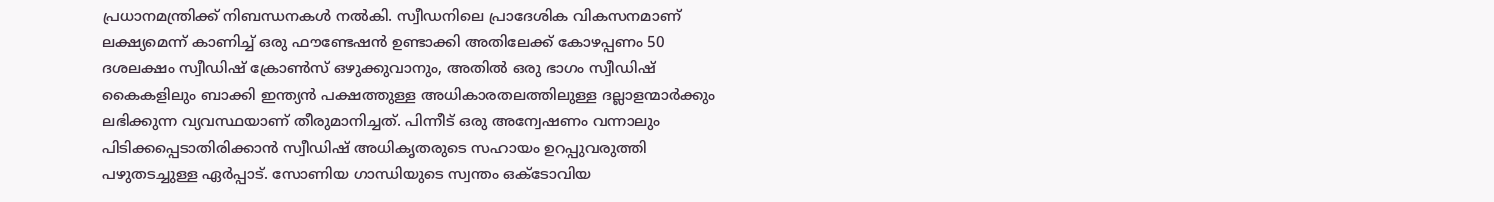പ്രധാനമന്ത്രിക്ക് നിബന്ധനകള്‍ നല്‍കി. സ്വീഡനിലെ പ്രാദേശിക വികസനമാണ് ലക്ഷ്യമെന്ന് കാണിച്ച് ഒരു ഫൗണ്ടേഷന്‍ ഉണ്ടാക്കി അതിലേക്ക് കോഴപ്പണം 50 ദശലക്ഷം സ്വീഡിഷ് ക്രോണ്‍സ് ഒഴുക്കുവാനും, അതില്‍ ഒരു ഭാഗം സ്വീഡിഷ് കൈകളിലും ബാക്കി ഇന്ത്യന്‍ പക്ഷത്തുള്ള അധികാരതലത്തിലുള്ള ദല്ലാളന്മാര്‍ക്കും ലഭിക്കുന്ന വ്യവസ്ഥയാണ് തീരുമാനിച്ചത്. പിന്നീട് ഒരു അന്വേഷണം വന്നാലും പിടിക്കപ്പെടാതിരിക്കാന്‍ സ്വീഡിഷ് അധികൃതരുടെ സഹായം ഉറപ്പുവരുത്തി പഴുതടച്ചുള്ള ഏര്‍പ്പാട്. സോണിയ ഗാന്ധിയുടെ സ്വന്തം ഒക്ടോവിയ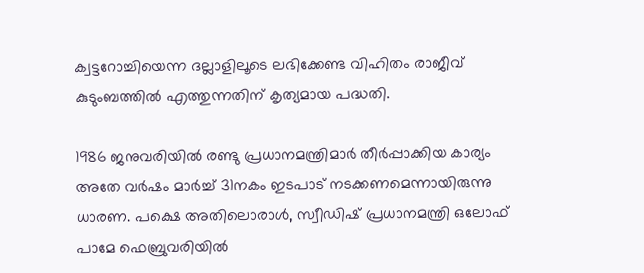ക്വട്ടറോച്ചിയെന്ന ദല്ലാളിലൂടെ ലഭിക്കേണ്ട വിഹിതം രാജീവ് കുടുംബത്തില്‍ എത്തുന്നതിന് കൃത്യമായ പദ്ധതി.

1986 ജനുവരിയില്‍ രണ്ടു പ്രധാനമന്ത്രിമാര്‍ തീര്‍പ്പാക്കിയ കാര്യം അതേ വര്‍ഷം മാര്‍ച്ച് 31നകം ഇടപാട് നടക്കണമെന്നായിരുന്നു ധാരണ. പക്ഷെ അതിലൊരാള്‍, സ്വീഡിഷ് പ്രധാനമന്ത്രി ഒലോഫ് പാമേ ഫെബ്രുവരിയില്‍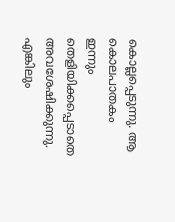കൊല്ലപ്പെടുന്നു. ആ കൊലപാതകം ഇന്നും തെളിയിക്കപ്പെടാതെ അവശേഷിക്കുന്നു. എങ്കിലും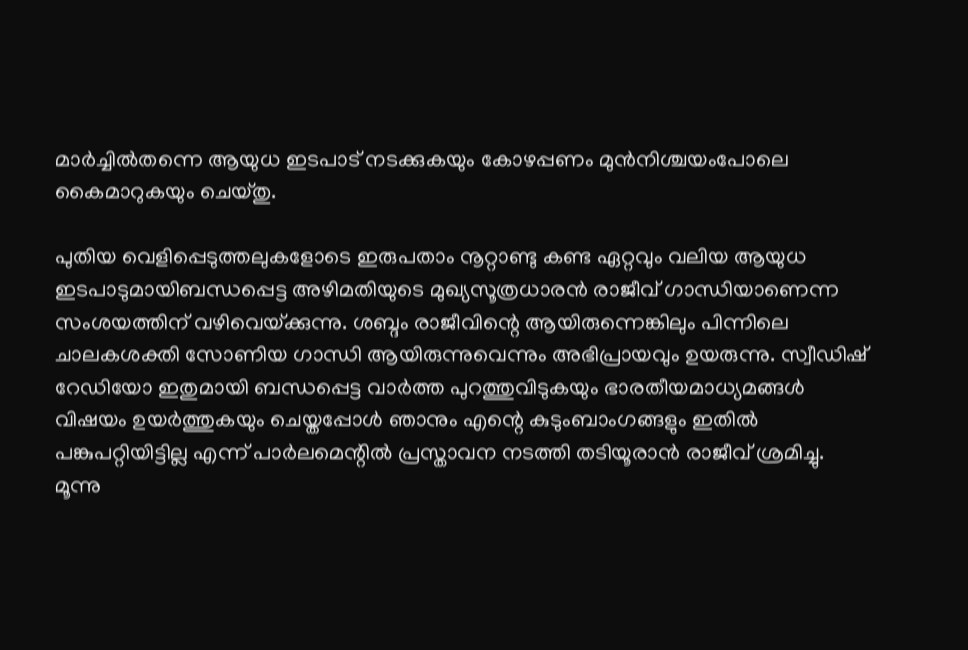മാര്‍ച്ചില്‍തന്നെ ആയുധ ഇടപാട് നടക്കുകയും കോഴപ്പണം മുന്‍നിശ്ചയംപോലെ കൈമാറുകയും ചെയ്തു.

പുതിയ വെളിപ്പെടുത്തലുകളോടെ ഇരുപതാം നൂറ്റാണ്ടു കണ്ട ഏറ്റവും വലിയ ആയുധ ഇടപാടുമായിബന്ധപ്പെട്ട അഴിമതിയുടെ മുഖ്യസൂത്രധാരന്‍ രാജീവ് ഗാന്ധിയാണെന്ന സംശയത്തിന് വഴിവെയ്‌ക്കുന്നു. ശബ്ദം രാജീവിന്റെ ആയിരുന്നെങ്കിലും പിന്നിലെ ചാലകശക്തി സോണിയ ഗാന്ധി ആയിരുന്നുവെന്നും അഭിപ്രായവും ഉയരുന്നു. സ്വീഡിഷ് റേഡിയോ ഇതുമായി ബന്ധപ്പെട്ട വാര്‍ത്ത പുറത്തുവിടുകയും ഭാരതീയമാധ്യമങ്ങള്‍ വിഷയം ഉയര്‍ത്തുകയും ചെയ്തപ്പോള്‍ ഞാനും എന്റെ കുടുംബാംഗങ്ങളും ഇതില്‍ പങ്കുപറ്റിയിട്ടില്ല എന്ന് പാര്‍ലമെന്റില്‍ പ്രസ്താവന നടത്തി തടിയൂരാന്‍ രാജീവ് ശ്രമിച്ചു. മൂന്നു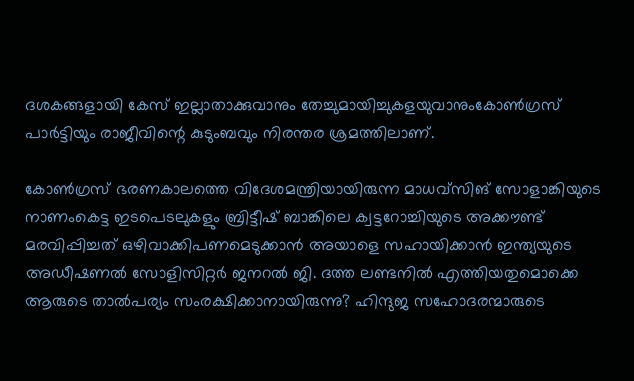ദശകങ്ങളായി കേസ് ഇല്ലാതാക്കുവാനും തേച്ചുമായിച്ചുകളയുവാനുംകോണ്‍ഗ്രസ് പാര്‍ട്ടിയും രാജീവിന്റെ കുടുംബവും നിരന്തര ശ്രമത്തിലാണ്.

കോണ്‍ഗ്രസ് ഭരണകാലത്തെ വിദേശമന്ത്രിയായിരുന്ന മാധവ്‌സിങ് സോളാങ്കിയുടെ നാണംകെട്ട ഇടപെടലുകളും ബ്രിട്ടീഷ് ബാങ്കിലെ ക്വട്ടറോച്ചിയുടെ അക്കൗണ്ട് മരവിപ്പിച്ചത് ഒഴിവാക്കിപണമെടുക്കാന്‍ അയാളെ സഹായിക്കാന്‍ ഇന്ത്യയുടെ അഡീഷണല്‍ സോളിസിറ്റര്‍ ജനറല്‍ ജി. ദത്ത ലണ്ടനില്‍ എത്തിയതുമൊക്കെ ആരുടെ താല്‍പര്യം സംരക്ഷിക്കാനായിരുന്നു? ഹിന്ദുജ സഹോദരന്മാരുടെ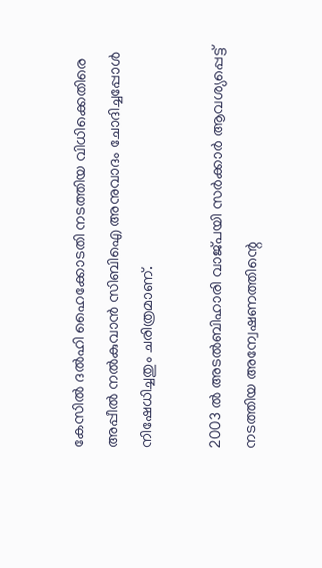കേസില്‍ ദല്‍ഹി ഹൈക്കോടതി നടത്തിയ വിധിക്കെതിരെ അപ്പീല്‍ നല്‍കുവാന്‍ സിബിഐ അനുവാദം ചോദിച്ചപ്പോള്‍ നിഷേധിച്ചതും ചരിത്രമാണ്.

2003 ല്‍ അടല്‍ബിഹാരി വാജ്പയി സര്‍ക്കാര്‍ ആവശ്യപ്പെട്ട് നടത്തിയ അന്വേഷണത്തിന്റെ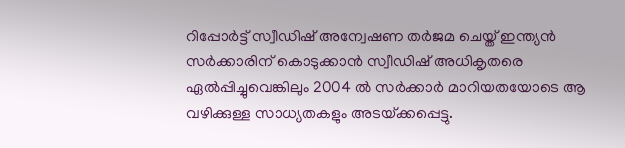റിപ്പോര്‍ട്ട് സ്വീഡിഷ് അന്വേഷണ തര്‍ജമ ചെയ്ത് ഇന്ത്യന്‍ സര്‍ക്കാരിന് കൊടുക്കാന്‍ സ്വീഡിഷ് അധികൃതരെ ഏല്‍പ്പിച്ചുവെങ്കിലും 2004 ല്‍ സര്‍ക്കാര്‍ മാറിയതയോടെ ആ വഴിക്കുള്ള സാധ്യതകളും അടയ്‌ക്കപ്പെട്ടു.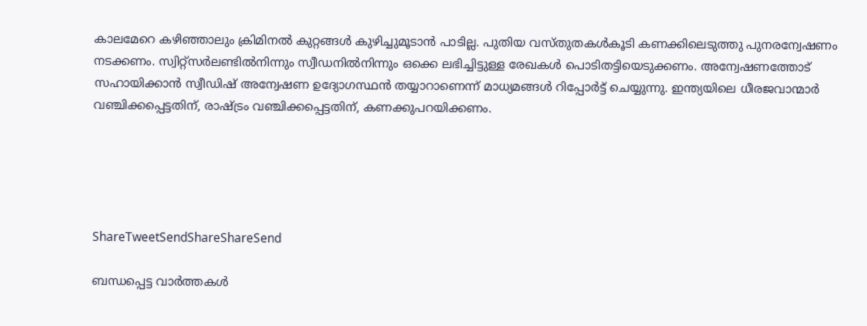കാലമേറെ കഴിഞ്ഞാലും ക്രിമിനല്‍ കുറ്റങ്ങള്‍ കുഴിച്ചുമൂടാന്‍ പാടില്ല. പുതിയ വസ്തുതകള്‍കൂടി കണക്കിലെടുത്തു പുനരന്വേഷണം നടക്കണം. സ്വിറ്റ്സര്‍ലണ്ടില്‍നിന്നും സ്വീഡനില്‍നിന്നും ഒക്കെ ലഭിച്ചിട്ടുള്ള രേഖകള്‍ പൊടിതട്ടിയെടുക്കണം. അന്വേഷണത്തോട് സഹായിക്കാന്‍ സ്വീഡിഷ് അന്വേഷണ ഉദ്യോഗസ്ഥന്‍ തയ്യാറാണെന്ന് മാധ്യമങ്ങള്‍ റിപ്പോര്‍ട്ട് ചെയ്യുന്നു. ഇന്ത്യയിലെ ധീരജവാന്മാര്‍ വഞ്ചിക്കപ്പെട്ടതിന്, രാഷ്‌ട്രം വഞ്ചിക്കപ്പെട്ടതിന്, കണക്കുപറയിക്കണം.





ShareTweetSendShareShareSend

ബന്ധപ്പെട്ട വാര്‍ത്തകള്‍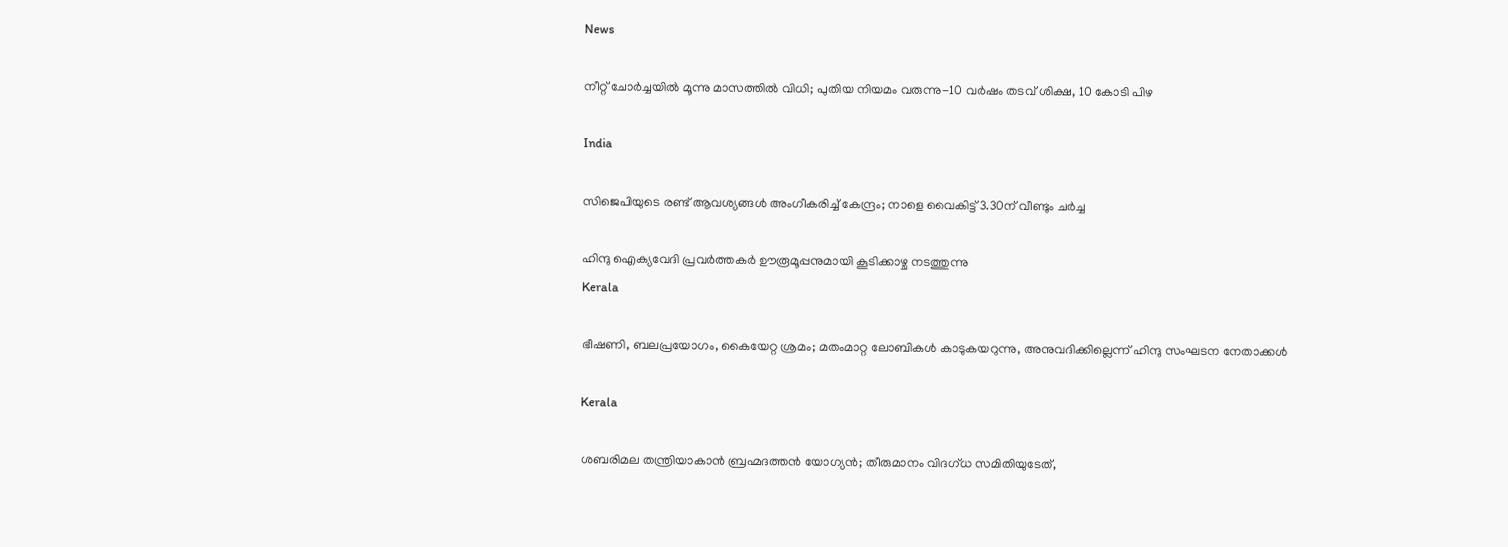News

നീറ്റ് ചോർച്ചയിൽ മൂന്നു മാസത്തിൽ വിധി; പുതിയ നിയമം വരുന്നു-10 വർഷം തടവ് ശിക്ഷ, 10 കോടി പിഴ

India

സിജെപിയുടെ രണ്ട് ആവശ്യങ്ങൾ അംഗീകരിച്ച് കേന്ദ്രം; നാളെ വൈകിട്ട് 3.30ന് വീണ്ടും ചർച്ച

ഹിന്ദു ഐക്യവേദി പ്രവർത്തകർ ഊരൂമൂപ്പനുമായി കൂടിക്കാഴ്ച നടത്തുന്നു
Kerala

ഭീഷണി, ബലപ്രയോഗം, കൈയേറ്റ ശ്രമം; മതംമാറ്റ ലോബികള്‍ കാടുകയറുന്നു, അനുവദിക്കില്ലെന്ന് ഹിന്ദു സംഘടന നേതാക്കള്‍

Kerala

ശബരിമല തന്ത്രിയാകാൻ ബ്രഹ്മദത്തൻ യോഗ്യൻ; തീരുമാനം വിദഗ്ധ സമിതിയുടേത്,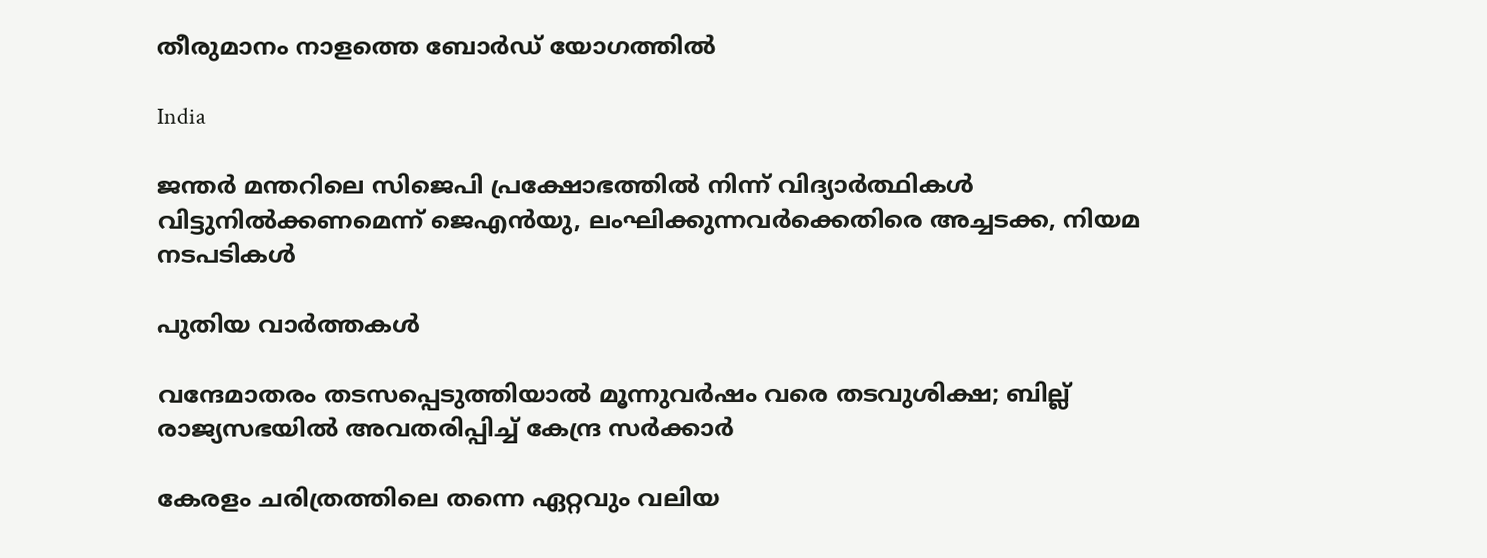തീരുമാനം നാളത്തെ ബോർഡ് യോഗത്തിൽ

India

ജന്തർ മന്തറിലെ സിജെപി പ്രക്ഷോഭത്തിൽ നിന്ന് വിദ്യാർത്ഥികൾ വിട്ടുനിൽക്കണമെന്ന് ജെഎൻയു, ലംഘിക്കുന്നവർക്കെതിരെ അച്ചടക്ക, നിയമ നടപടികൾ

പുതിയ വാര്‍ത്തകള്‍

വന്ദേമാതരം തടസപ്പെടുത്തിയാൽ മൂന്നുവർഷം വരെ തടവുശിക്ഷ; ബില്ല് രാജ്യസഭയിൽ അവതരിപ്പിച്ച് കേന്ദ്ര സർക്കാർ

കേരളം ചരിത്രത്തിലെ തന്നെ ഏറ്റവും വലിയ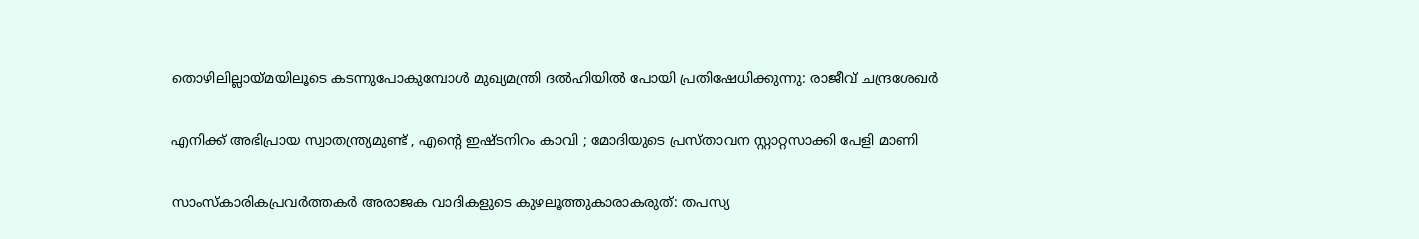തൊഴിലില്ലായ്‌മയിലൂടെ കടന്നുപോകുമ്പോൾ മുഖ്യമന്ത്രി ദൽഹിയിൽ പോയി പ്രതിഷേധിക്കുന്നു: രാജീവ് ചന്ദ്രശേഖർ

എനിക്ക് അഭിപ്രായ സ്വാതന്ത്ര്യമുണ്ട് , എന്റെ ഇഷ്ടനിറം കാവി ; മോദിയുടെ പ്രസ്താവന സ്റ്റാറ്റസാക്കി പേളി മാണി

സാംസ്കാരികപ്രവർത്തകർ അരാജക വാദികളുടെ കുഴലൂത്തുകാരാകരുത്: തപസ്യ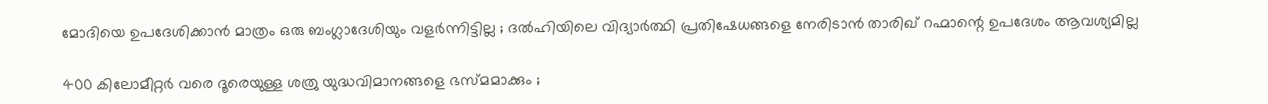മോദിയെ ഉപദേശിക്കാൻ മാത്രം ഒരു ബംഗ്ലാദേശിയും വളർന്നിട്ടില്ല ; ദൽഹിയിലെ വിദ്യാർത്ഥി പ്രതിഷേധങ്ങളെ നേരിടാൻ താരിഖ് റഹ്മാന്റെ ഉപദേശം ആവശ്യമില്ല

400 കിലോമീറ്റർ വരെ ദൂരെയുള്ള ശത്രു യുദ്ധവിമാനങ്ങളെ ഭസ്മമാക്കും ;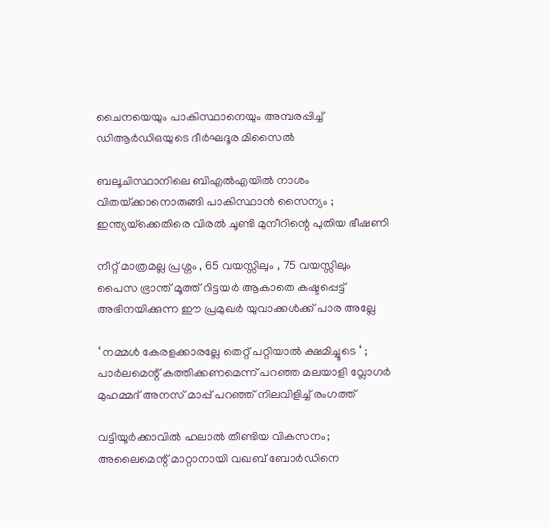ചൈനയെയും പാകിസ്ഥാനെയും അമ്പരപ്പിച്ച് ഡിആർഡിഒയുടെ ദീർഘദൂര മിസൈൽ

ബലൂചിസ്ഥാനിലെ ബി‌എൽ‌എയിൽ നാശം വിതയ്‌ക്കാനൊരുങ്ങി പാകിസ്ഥാൻ സൈന്യം ; ഇന്ത്യയ്‌ക്കെതിരെ വിരൽ ചൂണ്ടി മുനീറിന്റെ പുതിയ ഭീഷണി

നീറ്റ് മാത്രമല്ല പ്രശ്നം , 65 വയസ്സിലും , 75 വയസ്സിലും പൈസ ഭ്രാന്ത് മൂത്ത് റിട്ടയർ ആകാതെ കഷ്ടപ്പെട്ട് അഭിനയിക്കുന്ന ഈ പ്രമുഖർ യുവാക്കൾക്ക് പാര അല്ലേ

‘ നമ്മൾ കേരളക്കാരല്ലേ തെറ്റ് പറ്റിയാൽ ക്ഷമിച്ചൂടെ ‘ ; പാർലമെന്റ് കത്തിക്കണമെന്ന് പറഞ്ഞ മലയാളി വ്ലോഗർ മുഹമ്മദ് അനസ് മാപ്പ് പറഞ്ഞ് നിലവിളിച്ച് രംഗത്ത്

വട്ടിയൂര്‍ക്കാവില്‍ ഹലാല്‍ തീണ്ടിയ വികസനം; അലൈമെന്റ് മാറ്റാനായി വഖബ് ബോര്‍ഡിനെ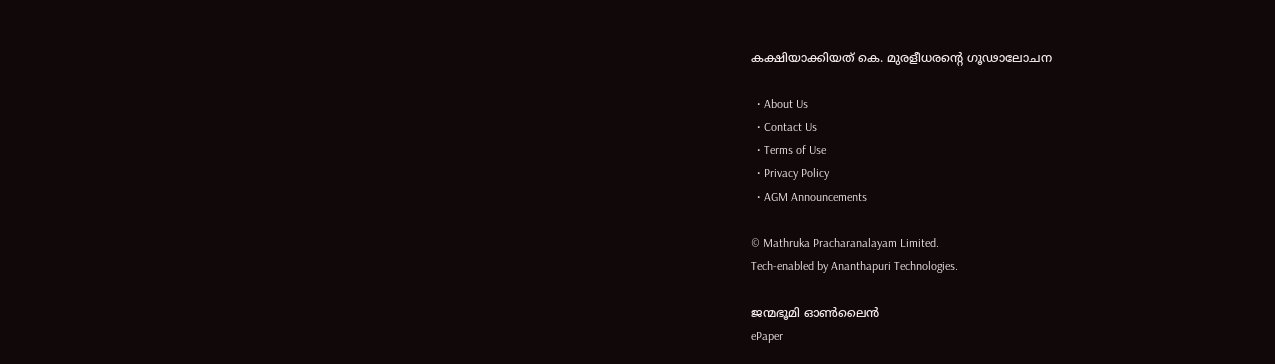കക്ഷിയാക്കിയത് കെ. മുരളീധരന്റെ ഗൂഢാലോചന

  • About Us
  • Contact Us
  • Terms of Use
  • Privacy Policy
  • AGM Announcements

© Mathruka Pracharanalayam Limited.
Tech-enabled by Ananthapuri Technologies.

ജന്മഭൂമി ഓണ്‍ലൈന്‍
ePaper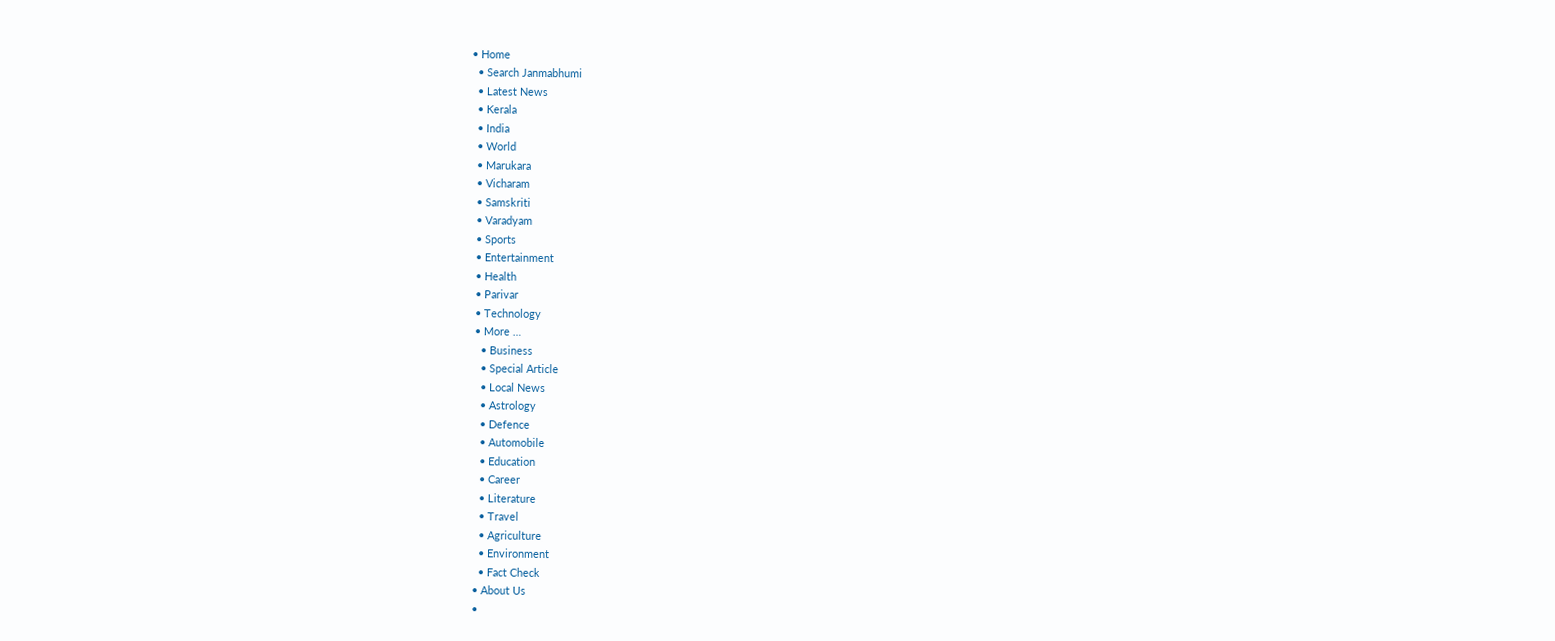• Home
  • Search Janmabhumi
  • Latest News
  • Kerala
  • India
  • World
  • Marukara
  • Vicharam
  • Samskriti
  • Varadyam
  • Sports
  • Entertainment
  • Health
  • Parivar
  • Technology
  • More …
    • Business
    • Special Article
    • Local News
    • Astrology
    • Defence
    • Automobile
    • Education
    • Career
    • Literature
    • Travel
    • Agriculture
    • Environment
    • Fact Check
  • About Us
  •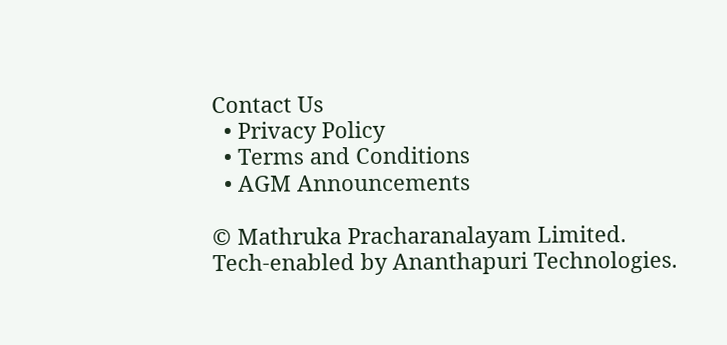Contact Us
  • Privacy Policy
  • Terms and Conditions
  • AGM Announcements

© Mathruka Pracharanalayam Limited.
Tech-enabled by Ananthapuri Technologies.